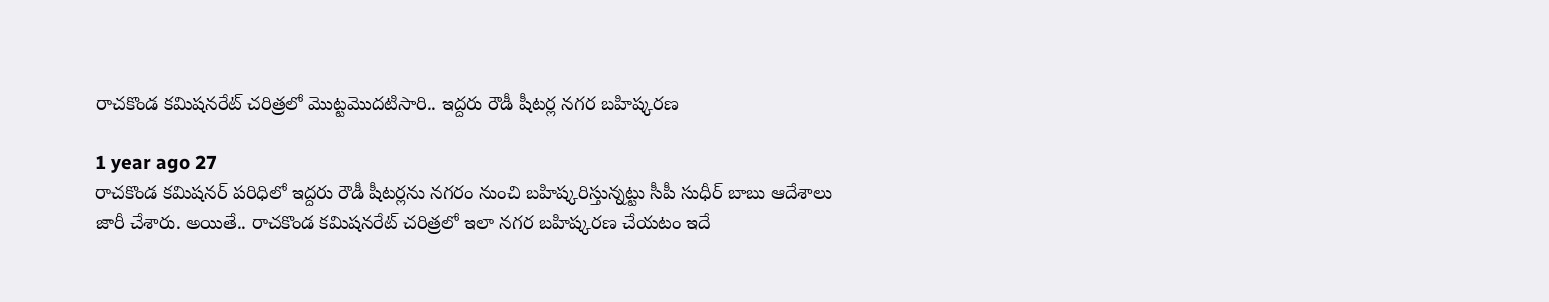రాచకొండ కమిషనరేట్ చరిత్రలో మొట్టమొదటిసారి.. ఇద్దరు రౌడీ షీటర్ల నగర బహిష్కరణ

1 year ago 27
రాచకొండ కమిషనర్‌ పరిధిలో ఇద్దరు రౌడీ షీటర్లను నగరం నుంచి బహిష్కరిస్తున్నట్టు సీపీ సుధీర్ బాబు ఆదేశాలు జారీ చేశారు. అయితే.. రాచకొండ కమిషనరేట్‌ చరిత్రలో ఇలా నగర బహిష్కరణ చేయటం ఇదే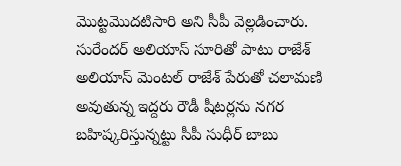మొట్టమొదటిసారి అని సీపీ వెల్లడించారు. సురేందర్‌ అలియాస్‌ సూరితో పాటు రాజేశ్‌ అలియాస్‌ మెంటల్‌ రాజేశ్‌ పేరుతో చలామణి అవుతున్న ఇద్దరు రౌడీ షీటర్లను నగర బహిష్కరిస్తున్నట్టు సీపీ సుధీర్ బాబు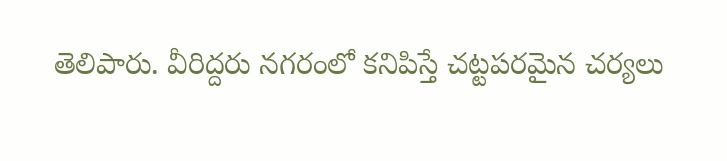తెలిపారు. వీరిద్దరు నగరంలో కనిపిస్తే చట్టపరమైన చర్యలు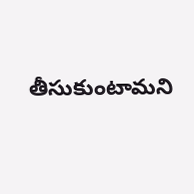తీసుకుంటామని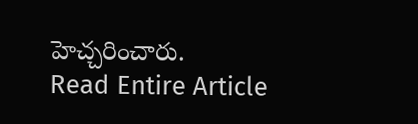హెచ్చరించారు.
Read Entire Article